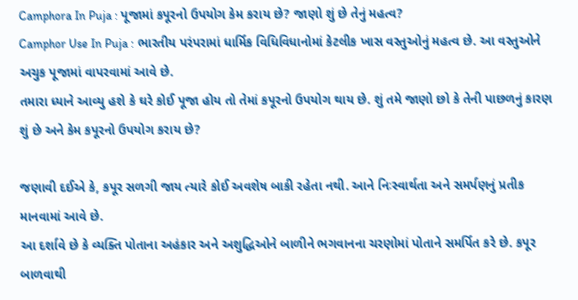Camphora In Puja : પૂજામાં કપૂરનો ઉપયોગ કેમ કરાય છે? જાણો શું છે તેનું મહત્વ?
Camphor Use In Puja : ભારતીય પરંપરામાં ધાર્મિક વિધિવિધાનોમાં કેટલીક ખાસ વસ્તુઓનું મહત્વ છે. આ વસ્તુઓને અચુક પૂજામાં વાપરવામાં આવે છે.
તમારા ધ્યાને આવ્યુ હશે કે ઘરે કોઈ પૂજા હોય તો તેમાં કપૂરનો ઉપયોગ થાય છે. શું તમે જાણો છો કે તેની પાછળનું કારણ શું છે અને કેમ કપૂરનો ઉપયોગ કરાય છે?

જણાવી દઈએ કે, કપૂર સળગી જાય ત્યારે કોઈ અવશેષ બાકી રહેતા નથી. આને નિઃસ્વાર્થતા અને સમર્પણનું પ્રતીક માનવામાં આવે છે.
આ દર્શાવે છે કે વ્યક્તિ પોતાના અહંકાર અને અશુદ્ધિઓને બાળીને ભગવાનના ચરણોમાં પોતાને સમર્પિત કરે છે. કપૂર બાળવાથી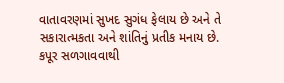વાતાવરણમાં સુખદ સુગંધ ફેલાય છે અને તે સકારાત્મકતા અને શાંતિનું પ્રતીક મનાય છે.
કપૂર સળગાવવાથી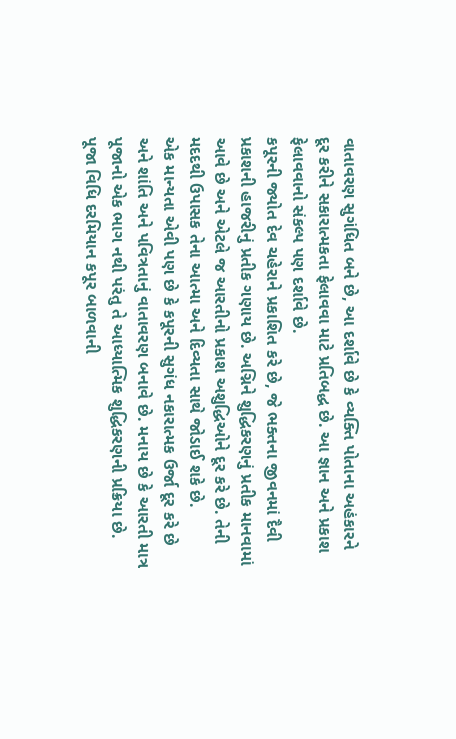વાતાવરણ સુગંધિત બને છે, આ દર્શાવે છે કે વ્યક્તિ પોતાના અહંકારને દૂર કરીને સકારાત્મકતા ફેલાવવા માટે પ્રતિબદ્ધ છે. આ જ્ઞાન અને પ્રકાશ ફેલાવવાનો સંકલ્પ પણ દર્શાવે છે.
કપૂરની જ્યોત દેવ ચહેરાને પ્રકાશિત કરે છે, જે ભક્તના જીવનમાં દૈવી પ્રકાશની હાજરીનું પ્રતીક ગણાય છે. અગ્નિને શુદ્ધિકરણનું પ્રતીક માનવામાં આવે છે અને એટલે જ આરતીનો પ્રકાશ અશુદ્ધિઓને દૂર કરે છે. તેની મદદથી ઉપાસક તેના આત્મા અને દિવ્યતા સાથે જોડાઈ શકે છે.
એક માન્યતા એવી પણ છે કે કપૂરની સુગંધ નકારાત્મક ઉર્જા દૂર કરે છે અને શાંતિ અને પવિત્રતાનું વાતાવરણ બનાવે છે. મનાય છે કે આરતી માત્ર પૂજાનો એક ભાગ નથી પરંતુ તે આધ્યાત્મિક શુદ્ધિકરણની પ્રક્રિયા છે.
પૂજા વિધિ દરમિયાન કપૂર બાળવાની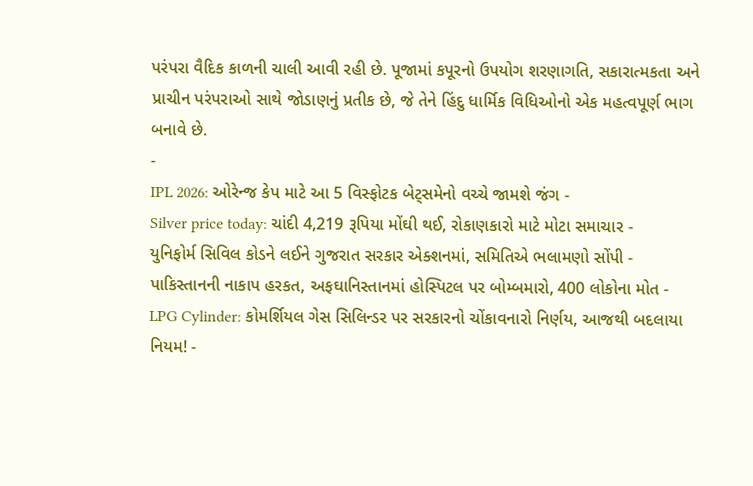પરંપરા વૈદિક કાળની ચાલી આવી રહી છે. પૂજામાં કપૂરનો ઉપયોગ શરણાગતિ, સકારાત્મકતા અને પ્રાચીન પરંપરાઓ સાથે જોડાણનું પ્રતીક છે, જે તેને હિંદુ ધાર્મિક વિધિઓનો એક મહત્વપૂર્ણ ભાગ બનાવે છે.
-
IPL 2026: ઓરેન્જ કેપ માટે આ 5 વિસ્ફોટક બેટ્સમેનો વચ્ચે જામશે જંગ -
Silver price today: ચાંદી 4,219 રૂપિયા મોંઘી થઈ, રોકાણકારો માટે મોટા સમાચાર -
યુનિફોર્મ સિવિલ કોડને લઈને ગુજરાત સરકાર એક્શનમાં, સમિતિએ ભલામણો સોંપી -
પાકિસ્તાનની નાકાપ હરકત, અફઘાનિસ્તાનમાં હોસ્પિટલ પર બોમ્બમારો, 400 લોકોના મોત -
LPG Cylinder: કોમર્શિયલ ગેસ સિલિન્ડર પર સરકારનો ચોંકાવનારો નિર્ણય, આજથી બદલાયા નિયમ! -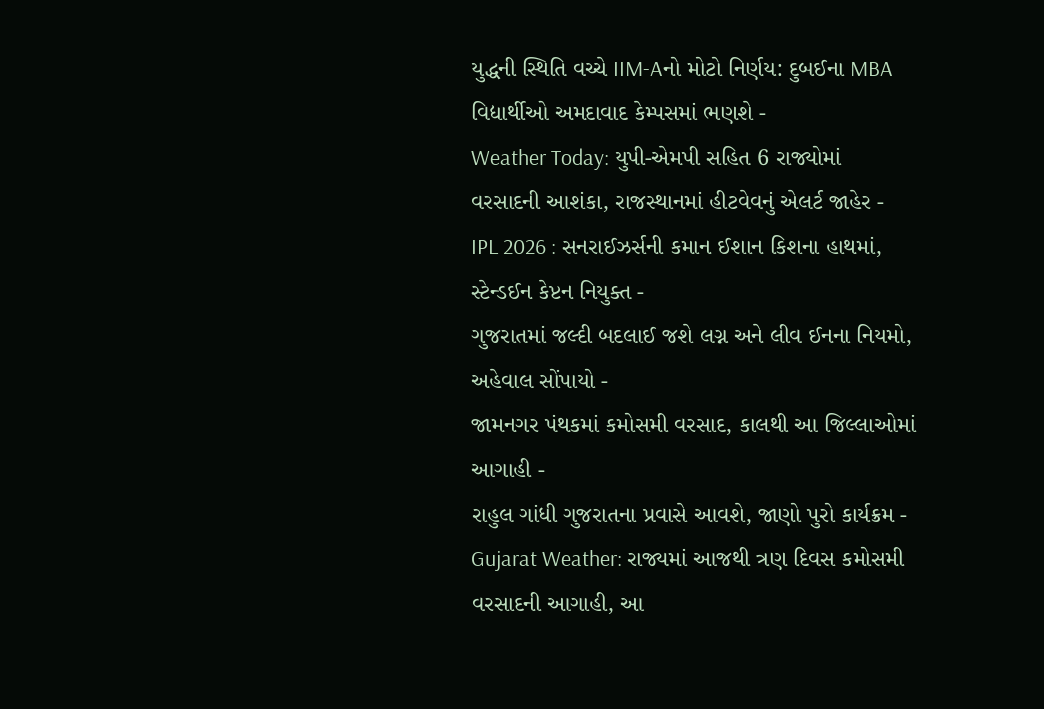યુદ્ધની સ્થિતિ વચ્ચે IIM-Aનો મોટો નિર્ણય: દુબઈના MBA વિદ્યાર્થીઓ અમદાવાદ કેમ્પસમાં ભણશે -
Weather Today: યુપી-એમપી સહિત 6 રાજ્યોમાં વરસાદની આશંકા, રાજસ્થાનમાં હીટવેવનું એલર્ટ જાહેર -
IPL 2026 : સનરાઈઝર્સની કમાન ઈશાન કિશના હાથમાં, સ્ટેન્ડઈન કેપ્ટન નિયુક્ત -
ગુજરાતમાં જલ્દી બદલાઈ જશે લગ્ન અને લીવ ઈનના નિયમો, અહેવાલ સોંપાયો -
જામનગર પંથકમાં કમોસમી વરસાદ, કાલથી આ જિલ્લાઓમાં આગાહી -
રાહુલ ગાંધી ગુજરાતના પ્રવાસે આવશે, જાણો પુરો કાર્યક્રમ -
Gujarat Weather: રાજ્યમાં આજથી ત્રણ દિવસ કમોસમી વરસાદની આગાહી, આ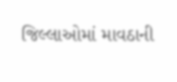જિલ્લાઓમાં માવઠાની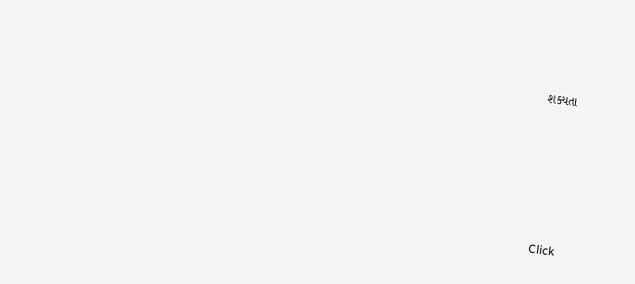શક્યતા








Click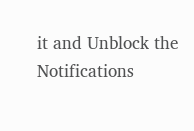it and Unblock the Notifications